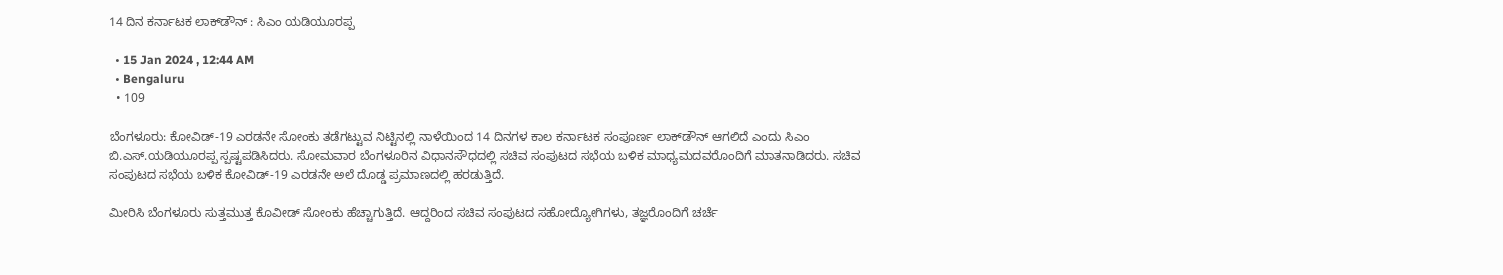14 ದಿನ ಕರ್ನಾಟಕ ಲಾಕ್‌ಡೌನ್ : ಸಿಎಂ ಯಡಿಯೂರಪ್ಪ

  • 15 Jan 2024 , 12:44 AM
  • Bengaluru
  • 109

ಬೆಂಗಳೂರು: ಕೋವಿಡ್-19 ಎರಡನೇ ಸೋಂಕು ತಡೆಗಟ್ಟುವ ನಿಟ್ಟಿನಲ್ಲಿ ನಾಳೆಯಿಂದ 14 ದಿನಗಳ ಕಾಲ ಕರ್ನಾಟಕ ಸಂಪೂರ್ಣ ಲಾಕ್‌ಡೌನ್ ಆಗಲಿದೆ ಎಂದು ಸಿಎಂ ಬಿ.ಎಸ್.ಯಡಿಯೂರಪ್ಪ ಸ್ಪಷ್ಟಪಡಿಸಿದರು. ಸೋಮವಾರ ಬೆಂಗಳೂರಿನ ವಿಧಾನಸೌಧದಲ್ಲಿ ಸಚಿವ ಸಂಪುಟದ ಸಭೆಯ ಬಳಿಕ ಮಾಧ್ಯಮದವರೊಂದಿಗೆ ಮಾತನಾಡಿದರು. ಸಚಿವ ಸಂಪುಟದ ಸಭೆಯ ಬಳಿಕ ಕೋವಿಡ್-19 ಎರಡನೇ ಅಲೆ ದೊಡ್ಡ ಪ್ರಮಾಣದಲ್ಲಿ ಹರಡುತ್ತಿದೆ.

ಮೀರಿಸಿ ಬೆಂಗಳೂರು ಸುತ್ತಮುತ್ತ ಕೊವೀಡ್ ಸೋಂಕು ಹೆಚ್ಚಾಗುತ್ತಿದೆ. ಆದ್ದರಿಂದ ಸಚಿವ ಸಂಪುಟದ ಸಹೋದ್ಯೋಗಿಗಳು, ತಜ್ಞರೊಂದಿಗೆ ಚರ್ಚೆ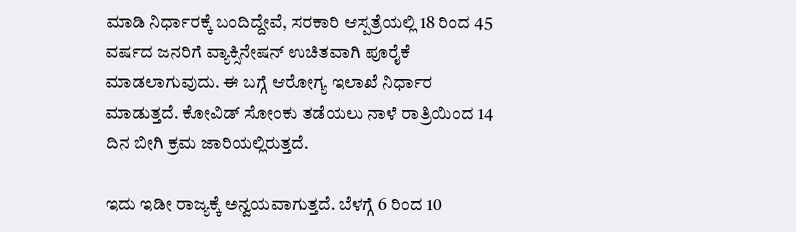ಮಾಡಿ ನಿರ್ಧಾರಕ್ಕೆ ಬಂದಿದ್ದೇವೆ, ಸರಕಾರಿ ಆಸ್ಪತ್ರೆಯಲ್ಲಿ 18 ರಿಂದ 45 ವರ್ಷದ ಜನರಿಗೆ ವ್ಯಾಕ್ಸಿನೇಷನ್ ಉಚಿತವಾಗಿ ಪೂರೈಕೆ ಮಾಡಲಾಗುವುದು. ಈ ಬಗ್ಗೆ ಆರೋಗ್ಯ ಇಲಾಖೆ ನಿರ್ಧಾರ ಮಾಡುತ್ತದೆ. ಕೋವಿಡ್ ಸೋಂಕು ತಡೆಯಲು ನಾಳೆ ರಾತ್ರಿಯಿಂದ 14 ದಿನ ಬೀಗಿ ಕ್ರಮ ಜಾರಿಯಲ್ಲಿರುತ್ತದೆ.

ಇದು ಇಡೀ ರಾಜ್ಯಕ್ಕೆ ಅನ್ವಯವಾಗುತ್ತದೆ. ಬೆಳಗ್ಗೆ 6 ರಿಂದ 10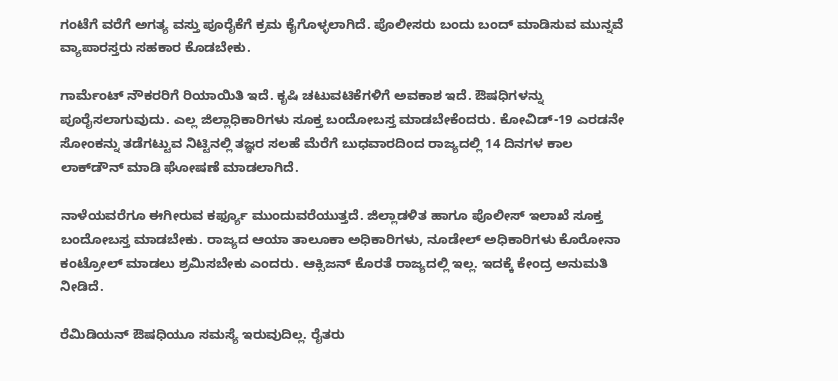ಗಂಟೆಗೆ ವರೆಗೆ ಅಗತ್ಯ ವಸ್ತು ಪೂರೈಕೆಗೆ ಕ್ರಮ ಕೈಗೊಳ್ಳಲಾಗಿದೆ. ಪೊಲೀಸರು ಬಂದು ಬಂದ್ ಮಾಡಿಸುವ ಮುನ್ನವೆ ವ್ಯಾಪಾರಸ್ತರು ಸಹಕಾರ ಕೊಡಬೇಕು.

ಗಾರ್ಮೆಂಟ್ ನೌಕರರಿಗೆ ರಿಯಾಯಿತಿ ಇದೆ. ಕೃಷಿ ಚಟುವಟಿಕೆಗಳಿಗೆ ಅವಕಾಶ ಇದೆ. ಔಷಧಿಗಳನ್ನು ಪೂರೈಸಲಾಗುವುದು. ಎಲ್ಲ ಜಿಲ್ಲಾಧಿಕಾರಿಗಳು ಸೂಕ್ತ ಬಂದೋಬಸ್ತ ಮಾಡಬೇಕೆಂದರು. ಕೋವಿಡ್-19 ಎರಡನೇ ಸೋಂಕನ್ನು ತಡೆಗಟ್ಟುವ ನಿಟ್ಟಿನಲ್ಲಿ ತಜ್ಞರ ಸಲಹೆ ಮೆರೆಗೆ ಬುಧವಾರದಿಂದ ರಾಜ್ಯದಲ್ಲಿ 14 ದಿನಗಳ ಕಾಲ ಲಾಕ್‌ಡೌನ್ ಮಾಡಿ ಘೋಷಣೆ ಮಾಡಲಾಗಿದೆ.

ನಾಳೆಯವರೆಗೂ ಈಗೀರುವ ಕರ್ಫ್ಯೂ ಮುಂದುವರೆಯುತ್ತದೆ. ಜಿಲ್ಲಾಡಳಿತ ಹಾಗೂ ಪೊಲೀಸ್ ಇಲಾಖೆ ಸೂಕ್ತ ಬಂದೋಬಸ್ತ ಮಾಡಬೇಕು. ರಾಜ್ಯದ ಆಯಾ ತಾಲೂಕಾ ಅಧಿಕಾರಿಗಳು, ನೂಡೇಲ್ ಅಧಿಕಾರಿಗಳು ಕೊರೋನಾ ಕಂಟ್ರೋಲ್ ಮಾಡಲು ಶ್ರಮಿಸಬೇಕು ಎಂದರು. ಆಕ್ಸಿಜನ್ ಕೊರತೆ ರಾಜ್ಯದಲ್ಲಿ ಇಲ್ಲ. ಇದಕ್ಕೆ ಕೇಂದ್ರ ಅನುಮತಿ ನೀಡಿದೆ.

ರೆಮಿಡಿಯನ್ ಔಷಧಿಯೂ ಸಮಸ್ಯೆ ಇರುವುದಿಲ್ಲ. ರೈತರು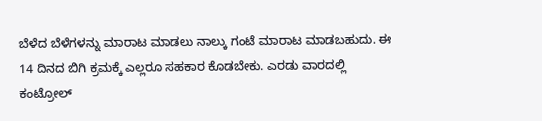ಬೆಳೆದ ಬೆಳೆಗಳನ್ನು ಮಾರಾಟ ಮಾಡಲು ನಾಲ್ಕು ಗಂಟೆ ಮಾರಾಟ ಮಾಡಬಹುದು. ಈ 14 ದಿನದ ಬಿಗಿ ಕ್ರಮಕ್ಕೆ ಎಲ್ಲರೂ ಸಹಕಾರ ಕೊಡಬೇಕು. ಎರಡು ವಾರದಲ್ಲಿ ಕಂಟ್ರೋಲ್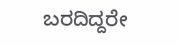ಬರದಿದ್ದರೇ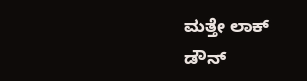ಮತ್ತೇ ಲಾಕ್ ಡೌನ್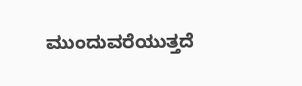ಮುಂದುವರೆಯುತ್ತದೆ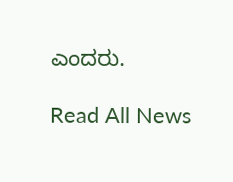ಎಂದರು.

Read All News